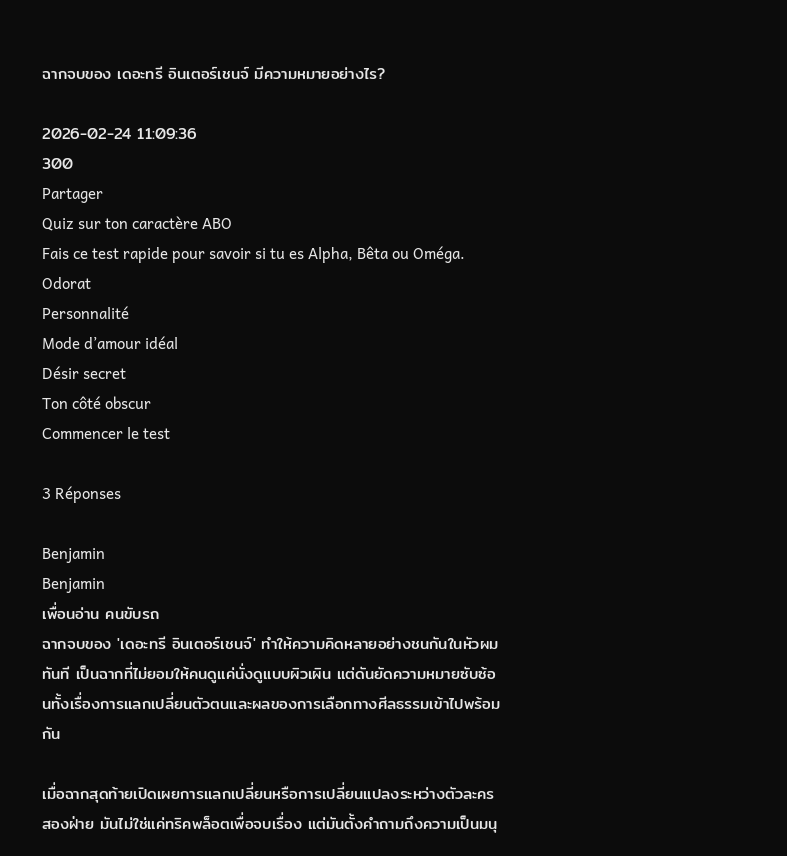ฉากจบของ เดอะทรี อินเตอร์เชนจ์ มีความหมายอย่างไร?

2026-02-24 11:09:36
300
Partager
Quiz sur ton caractère ABO
Fais ce test rapide pour savoir si tu es Alpha, Bêta ou Oméga.
Odorat
Personnalité
Mode d’amour idéal
Désir secret
Ton côté obscur
Commencer le test

3 Réponses

Benjamin
Benjamin
เพื่อนอ่าน คนขับรถ
ฉากจบของ 'เดอะทรี อินเตอร์เชนจ์' ทำให้ความคิดหลายอย่างชนกันในหัวผมทันที เป็นฉากที่ไม่ยอมให้คนดูแค่นั่งดูแบบผิวเผิน แต่ดันยัดความหมายซับซ้อนทั้งเรื่องการแลกเปลี่ยนตัวตนและผลของการเลือกทางศีลธรรมเข้าไปพร้อมกัน

เมื่อฉากสุดท้ายเปิดเผยการแลกเปลี่ยนหรือการเปลี่ยนแปลงระหว่างตัวละครสองฝ่าย มันไม่ใช่แค่ทริคพล็อตเพื่อจบเรื่อง แต่มันตั้งคำถามถึงความเป็นมนุ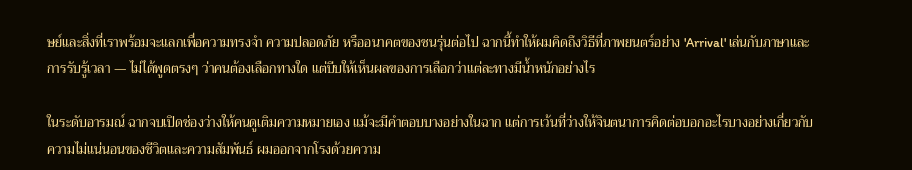ษย์และสิ่งที่เราพร้อมจะแลกเพื่อความทรงจำ ความปลอดภัย หรืออนาคตของชนรุ่นต่อไป ฉากนี้ทำให้ผมคิดถึงวิธีที่ภาพยนตร์อย่าง 'Arrival' เล่นกับภาษาและการรับรู้เวลา — ไม่ได้พูดตรงๆ ว่าคนต้องเลือกทางใด แต่บีบให้เห็นผลของการเลือกว่าแต่ละทางมีน้ำหนักอย่างไร

ในระดับอารมณ์ ฉากจบเปิดช่องว่างให้คนดูเติมความหมายเอง แม้จะมีคำตอบบางอย่างในฉาก แต่การเว้นที่ว่างให้จินตนาการคิดต่อบอกอะไรบางอย่างเกี่ยวกับความไม่แน่นอนของชีวิตและความสัมพันธ์ ผมออกจากโรงด้วยความ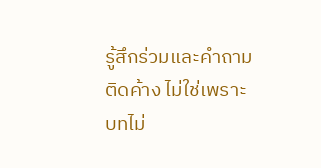รู้สึกร่วมและคำถามติดค้าง ไม่ใช่เพราะบทไม่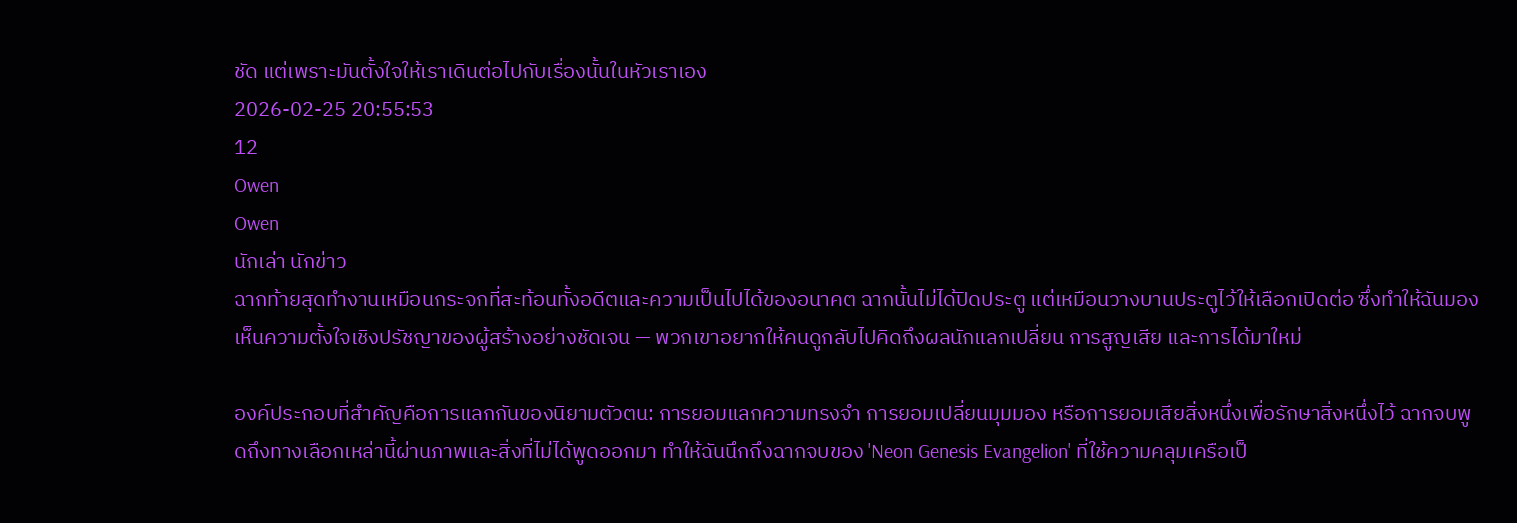ชัด แต่เพราะมันตั้งใจให้เราเดินต่อไปกับเรื่องนั้นในหัวเราเอง
2026-02-25 20:55:53
12
Owen
Owen
นักเล่า นักข่าว
ฉากท้ายสุดทำงานเหมือนกระจกที่สะท้อนทั้งอดีตและความเป็นไปได้ของอนาคต ฉากนั้นไม่ได้ปิดประตู แต่เหมือนวางบานประตูไว้ให้เลือกเปิดต่อ ซึ่งทำให้ฉันมองเห็นความตั้งใจเชิงปรัชญาของผู้สร้างอย่างชัดเจน — พวกเขาอยากให้คนดูกลับไปคิดถึงผลนักแลกเปลี่ยน การสูญเสีย และการได้มาใหม่

องค์ประกอบที่สำคัญคือการแลกกันของนิยามตัวตน: การยอมแลกความทรงจำ การยอมเปลี่ยนมุมมอง หรือการยอมเสียสิ่งหนึ่งเพื่อรักษาสิ่งหนึ่งไว้ ฉากจบพูดถึงทางเลือกเหล่านี้ผ่านภาพและสิ่งที่ไม่ได้พูดออกมา ทำให้ฉันนึกถึงฉากจบของ 'Neon Genesis Evangelion' ที่ใช้ความคลุมเครือเป็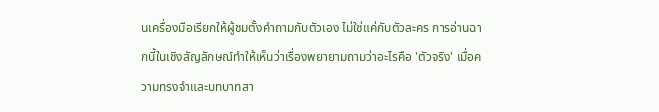นเครื่องมือเรียกให้ผู้ชมตั้งคำถามกับตัวเอง ไม่ใช่แค่กับตัวละคร การอ่านฉากนี้ในเชิงสัญลักษณ์ทำให้เห็นว่าเรื่องพยายามถามว่าอะไรคือ 'ตัวจริง' เมื่อความทรงจำและบทบาทสา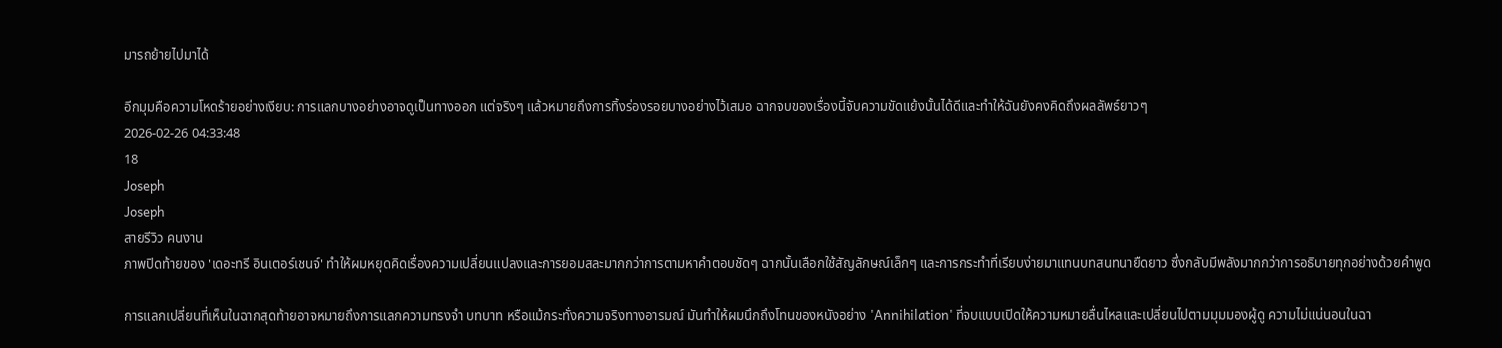มารถย้ายไปมาได้

อีกมุมคือความโหดร้ายอย่างเงียบ: การแลกบางอย่างอาจดูเป็นทางออก แต่จริงๆ แล้วหมายถึงการทิ้งร่องรอยบางอย่างไว้เสมอ ฉากจบของเรื่องนี้จับความขัดแย้งนั้นได้ดีและทำให้ฉันยังคงคิดถึงผลลัพธ์ยาวๆ
2026-02-26 04:33:48
18
Joseph
Joseph
สายรีวิว คนงาน
ภาพปิดท้ายของ 'เดอะทรี อินเตอร์เชนจ์' ทำให้ผมหยุดคิดเรื่องความเปลี่ยนแปลงและการยอมสละมากกว่าการตามหาคำตอบชัดๆ ฉากนั้นเลือกใช้สัญลักษณ์เล็กๆ และการกระทำที่เรียบง่ายมาแทนบทสนทนายืดยาว ซึ่งกลับมีพลังมากกว่าการอธิบายทุกอย่างด้วยคำพูด

การแลกเปลี่ยนที่เห็นในฉากสุดท้ายอาจหมายถึงการแลกความทรงจำ บทบาท หรือแม้กระทั่งความจริงทางอารมณ์ มันทำให้ผมนึกถึงโทนของหนังอย่าง 'Annihilation' ที่จบแบบเปิดให้ความหมายลื่นไหลและเปลี่ยนไปตามมุมมองผู้ดู ความไม่แน่นอนในฉา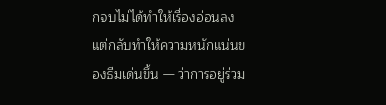กจบไม่ได้ทำให้เรื่องอ่อนลง แต่กลับทำให้ความหนักแน่นของธีมเด่นขึ้น — ว่าการอยู่ร่วม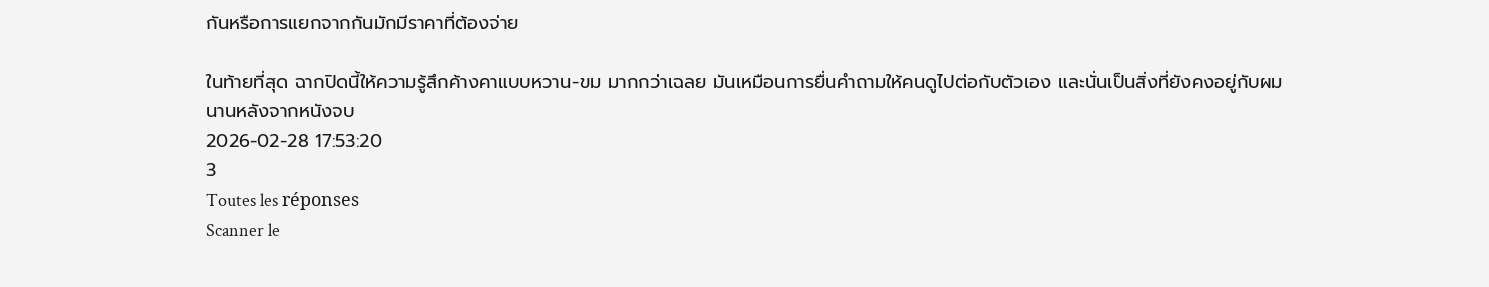กันหรือการแยกจากกันมักมีราคาที่ต้องจ่าย

ในท้ายที่สุด ฉากปิดนี้ให้ความรู้สึกค้างคาแบบหวาน-ขม มากกว่าเฉลย มันเหมือนการยื่นคำถามให้คนดูไปต่อกับตัวเอง และนั่นเป็นสิ่งที่ยังคงอยู่กับผมนานหลังจากหนังจบ
2026-02-28 17:53:20
3
Toutes les réponses
Scanner le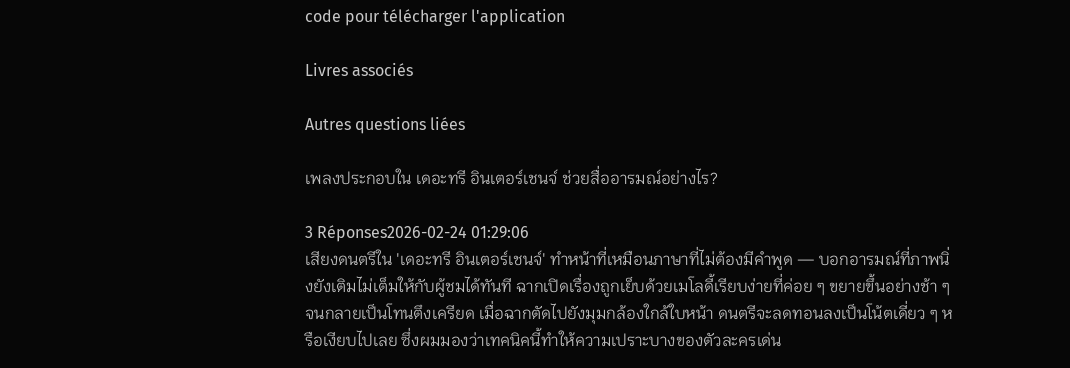code pour télécharger l'application

Livres associés

Autres questions liées

เพลงประกอบใน เดอะทรี อินเตอร์เชนจ์ ช่วยสื่ออารมณ์อย่างไร?

3 Réponses2026-02-24 01:29:06
เสียงดนตรีใน 'เดอะทรี อินเตอร์เชนจ์' ทำหน้าที่เหมือนภาษาที่ไม่ต้องมีคำพูด — บอกอารมณ์ที่ภาพนิ่งยังเติมไม่เต็มให้กับผู้ชมได้ทันที ฉากเปิดเรื่องถูกเย็บด้วยเมโลดี้เรียบง่ายที่ค่อย ๆ ขยายขึ้นอย่างช้า ๆ จนกลายเป็นโทนตึงเครียด เมื่อฉากตัดไปยังมุมกล้องใกล้ใบหน้า ดนตรีจะลดทอนลงเป็นโน้ตเดี่ยว ๆ หรือเงียบไปเลย ซึ่งผมมองว่าเทคนิคนี้ทำให้ความเปราะบางของตัวละครเด่น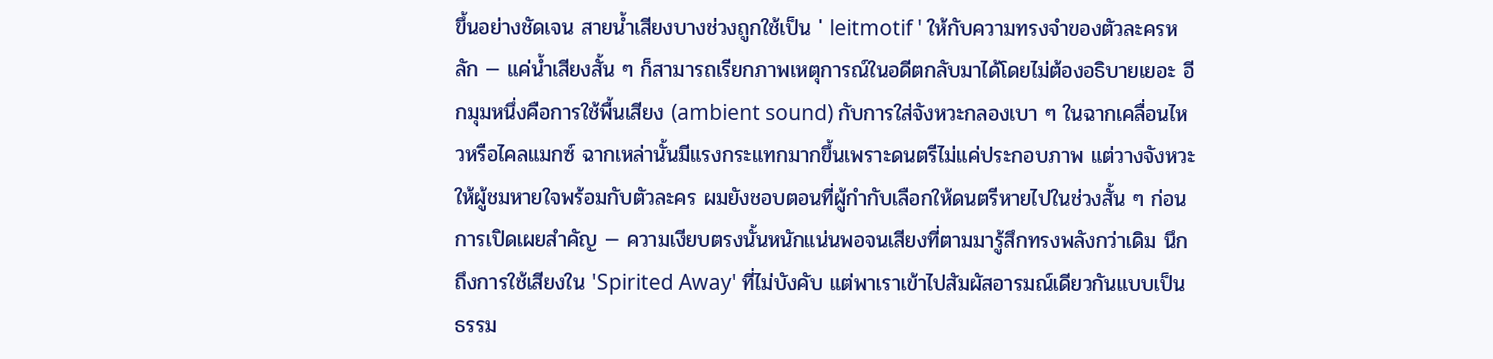ขึ้นอย่างชัดเจน สายน้ำเสียงบางช่วงถูกใช้เป็น ' leitmotif ' ให้กับความทรงจำของตัวละครหลัก — แค่น้ำเสียงสั้น ๆ ก็สามารถเรียกภาพเหตุการณ์ในอดีตกลับมาได้โดยไม่ต้องอธิบายเยอะ อีกมุมหนึ่งคือการใช้พื้นเสียง (ambient sound) กับการใส่จังหวะกลองเบา ๆ ในฉากเคลื่อนไหวหรือไคลแมกซ์ ฉากเหล่านั้นมีแรงกระแทกมากขึ้นเพราะดนตรีไม่แค่ประกอบภาพ แต่วางจังหวะให้ผู้ชมหายใจพร้อมกับตัวละคร ผมยังชอบตอนที่ผู้กำกับเลือกให้ดนตรีหายไปในช่วงสั้น ๆ ก่อนการเปิดเผยสำคัญ — ความเงียบตรงนั้นหนักแน่นพอจนเสียงที่ตามมารู้สึกทรงพลังกว่าเดิม นึกถึงการใช้เสียงใน 'Spirited Away' ที่ไม่บังคับ แต่พาเราเข้าไปสัมผัสอารมณ์เดียวกันแบบเป็นธรรม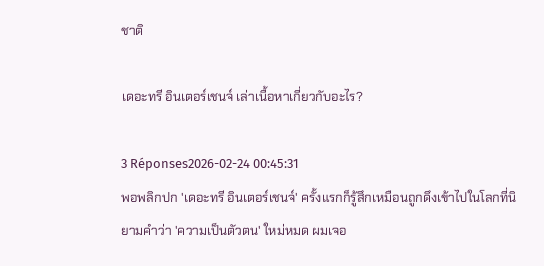ชาติ

เดอะทรี อินเตอร์เชนจ์ เล่าเนื้อหาเกี่ยวกับอะไร?

3 Réponses2026-02-24 00:45:31
พอพลิกปก 'เดอะทรี อินเตอร์เชนจ์' ครั้งแรกก็รู้สึกเหมือนถูกดึงเข้าไปในโลกที่นิยามคำว่า 'ความเป็นตัวตน' ใหม่หมด ผมเจอ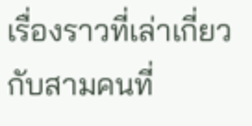เรื่องราวที่เล่าเกี่ยวกับสามคนที่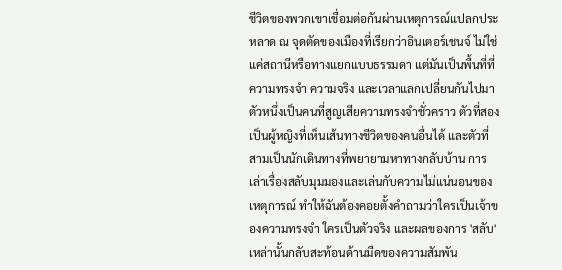ชีวิตของพวกเขาเชื่อมต่อกันผ่านเหตุการณ์แปลกประหลาด ณ จุดตัดของเมืองที่เรียกว่าอินเตอร์เชนจ์ ไม่ใช่แค่สถานีหรือทางแยกแบบธรรมดา แต่มันเป็นพื้นที่ที่ความทรงจำ ความจริง และเวลาแลกเปลี่ยนกันไปมา ตัวหนึ่งเป็นคนที่สูญเสียความทรงจำชั่วคราว ตัวที่สองเป็นผู้หญิงที่เห็นเส้นทางชีวิตของคนอื่นได้ และตัวที่สามเป็นนักเดินทางที่พยายามหาทางกลับบ้าน การเล่าเรื่องสลับมุมมองและเล่นกับความไม่แน่นอนของเหตุการณ์ ทำให้ฉันต้องคอยตั้งคำถามว่าใครเป็นเจ้าของความทรงจำ ใครเป็นตัวจริง และผลของการ 'สลับ' เหล่านั้นกลับสะท้อนด้านมืดของความสัมพัน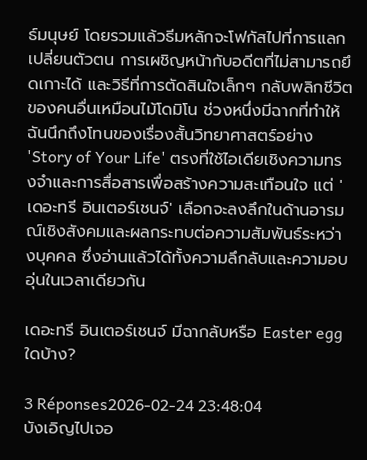ธ์มนุษย์ โดยรวมแล้วธีมหลักจะโฟกัสไปที่การแลกเปลี่ยนตัวตน การเผชิญหน้ากับอดีตที่ไม่สามารถยึดเกาะได้ และวิธีที่การตัดสินใจเล็กๆ กลับพลิกชีวิตของคนอื่นเหมือนไม้โดมิโน ช่วงหนึ่งมีฉากที่ทำให้ฉันนึกถึงโทนของเรื่องสั้นวิทยาศาสตร์อย่าง 'Story of Your Life' ตรงที่ใช้ไอเดียเชิงความทรงจำและการสื่อสารเพื่อสร้างความสะเทือนใจ แต่ 'เดอะทรี อินเตอร์เชนจ์' เลือกจะลงลึกในด้านอารมณ์เชิงสังคมและผลกระทบต่อความสัมพันธ์ระหว่างบุคคล ซึ่งอ่านแล้วได้ทั้งความลึกลับและความอบอุ่นในเวลาเดียวกัน

เดอะทรี อินเตอร์เชนจ์ มีฉากลับหรือ Easter egg ใดบ้าง?

3 Réponses2026-02-24 23:48:04
บังเอิญไปเจอ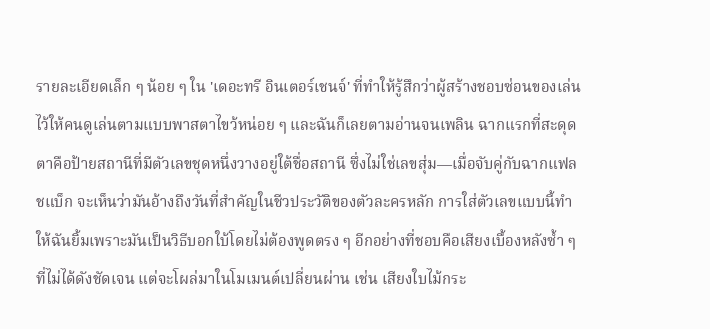รายละเอียดเล็ก ๆ น้อย ๆ ใน 'เดอะทรี อินเตอร์เชนจ์' ที่ทำให้รู้สึกว่าผู้สร้างชอบซ่อนของเล่นไว้ให้คนดูเล่นตามแบบพาสตาไขว้หน่อย ๆ และฉันก็เลยตามอ่านจนเพลิน ฉากแรกที่สะดุดตาคือป้ายสถานีที่มีตัวเลขชุดหนึ่งวางอยู่ใต้ชื่อสถานี ซึ่งไม่ใช่เลขสุ่ม—เมื่อจับคู่กับฉากแฟลชแบ็ก จะเห็นว่ามันอ้างถึงวันที่สำคัญในชีวประวัติของตัวละครหลัก การใส่ตัวเลขแบบนี้ทำให้ฉันยิ้มเพราะมันเป็นวิธีบอกใบ้โดยไม่ต้องพูดตรง ๆ อีกอย่างที่ชอบคือเสียงเบื้องหลังซ้ำ ๆ ที่ไม่ได้ดังชัดเจน แต่จะโผล่มาในโมเมนต์เปลี่ยนผ่าน เช่น เสียงใบไม้กระ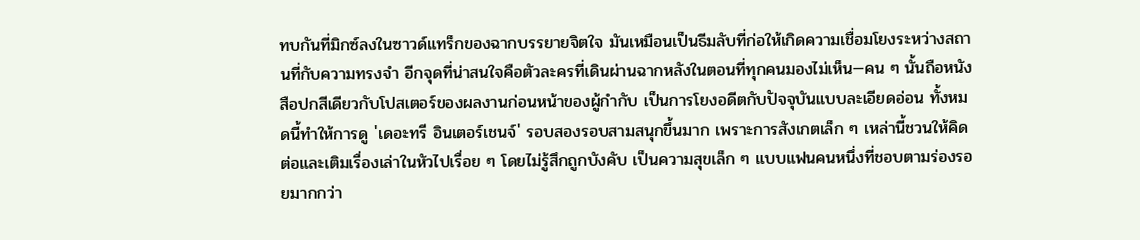ทบกันที่มิกซ์ลงในซาวด์แทร็กของฉากบรรยายจิตใจ มันเหมือนเป็นธีมลับที่ก่อให้เกิดความเชื่อมโยงระหว่างสถานที่กับความทรงจำ อีกจุดที่น่าสนใจคือตัวละครที่เดินผ่านฉากหลังในตอนที่ทุกคนมองไม่เห็น—คน ๆ นั้นถือหนังสือปกสีเดียวกับโปสเตอร์ของผลงานก่อนหน้าของผู้กำกับ เป็นการโยงอดีตกับปัจจุบันแบบละเอียดอ่อน ทั้งหมดนี้ทำให้การดู 'เดอะทรี อินเตอร์เชนจ์' รอบสองรอบสามสนุกขึ้นมาก เพราะการสังเกตเล็ก ๆ เหล่านี้ชวนให้คิดต่อและเติมเรื่องเล่าในหัวไปเรื่อย ๆ โดยไม่รู้สึกถูกบังคับ เป็นความสุขเล็ก ๆ แบบแฟนคนหนึ่งที่ชอบตามร่องรอยมากกว่า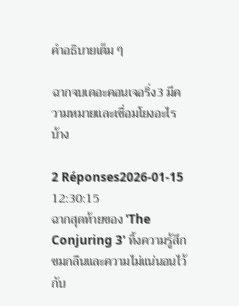คำอธิบายเต็ม ๆ

ฉากจบเดอะคอนเจอริ่ง3 มีความหมายและเชื่อมโยงอะไรบ้าง

2 Réponses2026-01-15 12:30:15
ฉากสุดท้ายของ 'The Conjuring 3' ทิ้งความรู้สึกขมกลืนและความไม่แน่นอนไว้กับ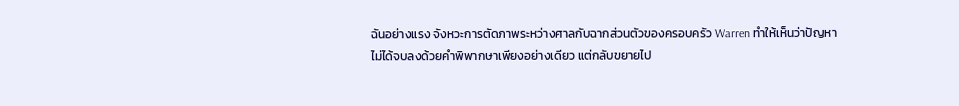ฉันอย่างแรง จังหวะการตัดภาพระหว่างศาลกับฉากส่วนตัวของครอบครัว Warren ทำให้เห็นว่าปัญหาไม่ได้จบลงด้วยคำพิพากษาเพียงอย่างเดียว แต่กลับขยายไป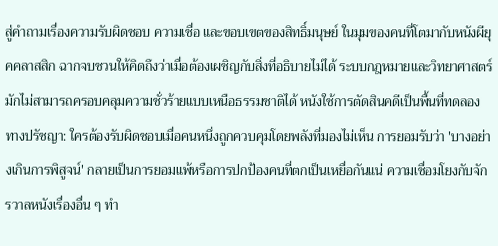สู่คำถามเรื่องความรับผิดชอบ ความเชื่อ และขอบเขตของสิทธิ์มนุษย์ ในมุมของคนที่โตมากับหนังผียุคคลาสสิก ฉากจบชวนให้คิดถึงว่าเมื่อต้องเผชิญกับสิ่งที่อธิบายไม่ได้ ระบบกฎหมายและวิทยาศาสตร์มักไม่สามารถครอบคลุมความชั่วร้ายแบบเหนือธรรมชาติได้ หนังใช้การตัดสินคดีเป็นพื้นที่ทดลองทางปรัชญา: ใครต้องรับผิดชอบเมื่อคนหนึ่งถูกควบคุมโดยพลังที่มองไม่เห็น การยอมรับว่า 'บางอย่างเกินการพิสูจน์' กลายเป็นการยอมแพ้หรือการปกป้องคนที่ตกเป็นเหยื่อกันแน่ ความเชื่อมโยงกับจักรวาลหนังเรื่องอื่น ๆ ทำ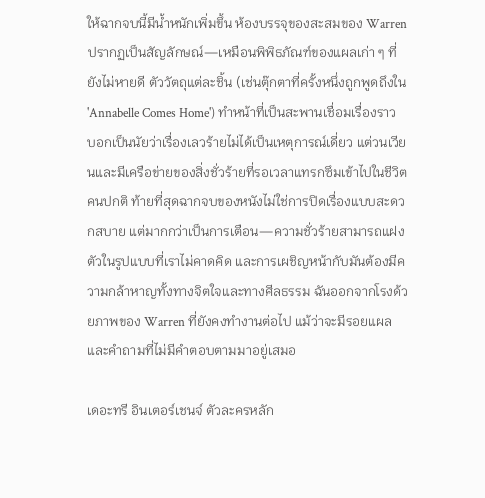ให้ฉากจบนี้มีน้ำหนักเพิ่มขึ้น ห้องบรรจุของสะสมของ Warren ปรากฏเป็นสัญลักษณ์—เหมือนพิพิธภัณฑ์ของแผลเก่า ๆ ที่ยังไม่หายดี ตัววัตถุแต่ละชิ้น (เช่นตุ๊กตาที่ครั้งหนึ่งถูกพูดถึงใน 'Annabelle Comes Home') ทำหน้าที่เป็นสะพานเชื่อมเรื่องราว บอกเป็นนัยว่าเรื่องเลวร้ายไม่ได้เป็นเหตุการณ์เดี่ยว แต่วนเวียนและมีเครือข่ายของสิ่งชั่วร้ายที่รอเวลาแทรกซึมเข้าไปในชีวิตคนปกติ ท้ายที่สุดฉากจบของหนังไม่ใช่การปิดเรื่องแบบสะดวกสบาย แต่มากกว่าเป็นการเตือน—ความชั่วร้ายสามารถแฝงตัวในรูปแบบที่เราไม่คาดคิด และการเผชิญหน้ากับมันต้องมีความกล้าหาญทั้งทางจิตใจและทางศีลธรรม ฉันออกจากโรงด้วยภาพของ Warren ที่ยังคงทำงานต่อไป แม้ว่าจะมีรอยแผลและคำถามที่ไม่มีคำตอบตามมาอยู่เสมอ

เดอะทรี อินเตอร์เชนจ์ ตัวละครหลัก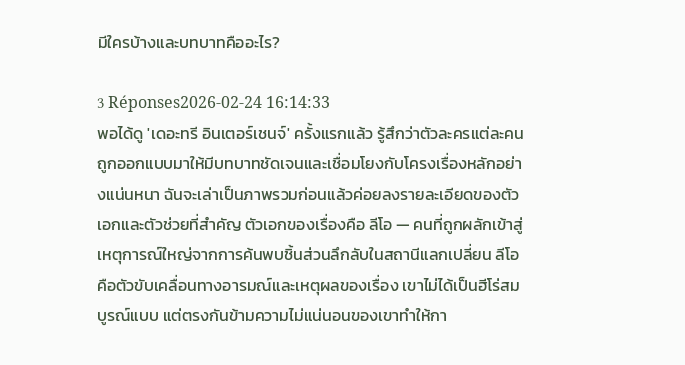มีใครบ้างและบทบาทคืออะไร?

3 Réponses2026-02-24 16:14:33
พอได้ดู 'เดอะทรี อินเตอร์เชนจ์' ครั้งแรกแล้ว รู้สึกว่าตัวละครแต่ละคนถูกออกแบบมาให้มีบทบาทชัดเจนและเชื่อมโยงกับโครงเรื่องหลักอย่างแน่นหนา ฉันจะเล่าเป็นภาพรวมก่อนแล้วค่อยลงรายละเอียดของตัวเอกและตัวช่วยที่สำคัญ ตัวเอกของเรื่องคือ ลีโอ — คนที่ถูกผลักเข้าสู่เหตุการณ์ใหญ่จากการค้นพบชิ้นส่วนลึกลับในสถานีแลกเปลี่ยน ลีโอคือตัวขับเคลื่อนทางอารมณ์และเหตุผลของเรื่อง เขาไม่ได้เป็นฮีโร่สมบูรณ์แบบ แต่ตรงกันข้ามความไม่แน่นอนของเขาทำให้กา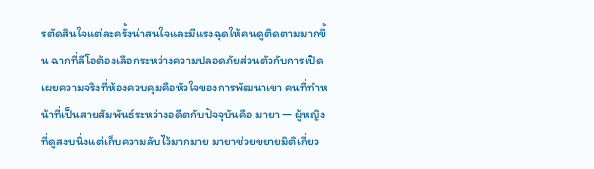รตัดสินใจแต่ละครั้งน่าสนใจและมีแรงฉุดให้คนดูติดตามมากขึ้น ฉากที่ลีโอต้องเลือกระหว่างความปลอดภัยส่วนตัวกับการเปิดเผยความจริงที่ห้องควบคุมคือหัวใจของการพัฒนาเขา คนที่ทำหน้าที่เป็นสายสัมพันธ์ระหว่างอดีตกับปัจจุบันคือ มายา — ผู้หญิงที่ดูสงบนิ่งแต่เก็บความลับไว้มากมาย มายาช่วยขยายมิติเกี่ยว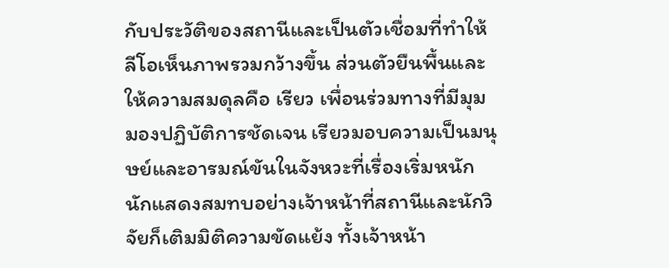กับประวัติของสถานีและเป็นตัวเชื่อมที่ทำให้ลีโอเห็นภาพรวมกว้างขึ้น ส่วนตัวยืนพื้นและให้ความสมดุลคือ เรียว เพื่อนร่วมทางที่มีมุมมองปฏิบัติการชัดเจน เรียวมอบความเป็นมนุษย์และอารมณ์ขันในจังหวะที่เรื่องเริ่มหนัก นักแสดงสมทบอย่างเจ้าหน้าที่สถานีและนักวิจัยก็เติมมิติความขัดแย้ง ทั้งเจ้าหน้า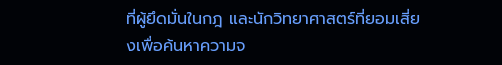ที่ผู้ยึดมั่นในกฎ และนักวิทยาศาสตร์ที่ยอมเสี่ยงเพื่อค้นหาความจ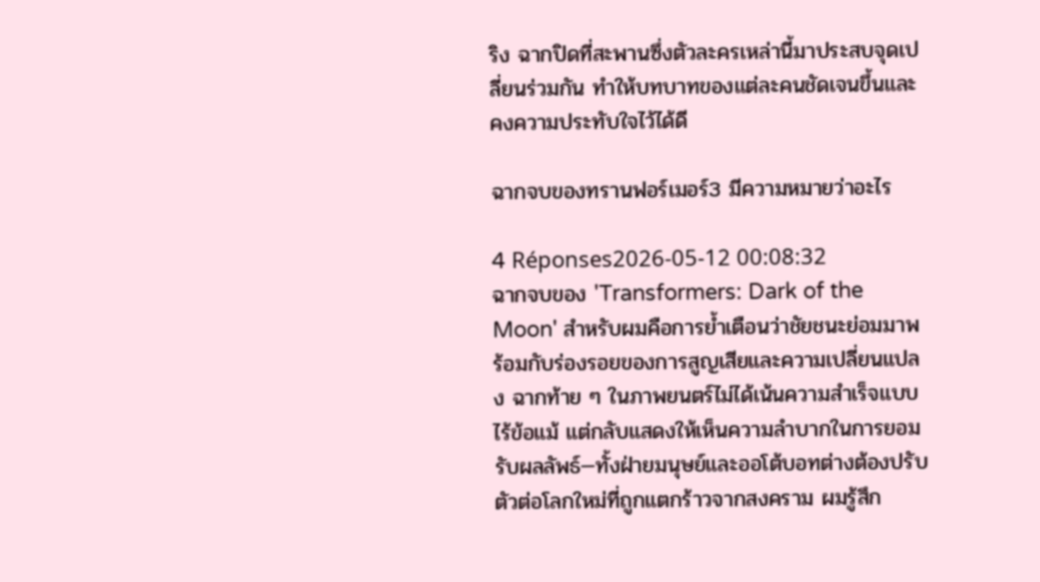ริง ฉากปิดที่สะพานซึ่งตัวละครเหล่านี้มาประสบจุดเปลี่ยนร่วมกัน ทำให้บทบาทของแต่ละคนชัดเจนขึ้นและคงความประทับใจไว้ได้ดี

ฉากจบของทรานฟอร์เมอร์3 มีความหมายว่าอะไร

4 Réponses2026-05-12 00:08:32
ฉากจบของ 'Transformers: Dark of the Moon' สำหรับผมคือการย้ำเตือนว่าชัยชนะย่อมมาพร้อมกับร่องรอยของการสูญเสียและความเปลี่ยนแปลง ฉากท้าย ๆ ในภาพยนตร์ไม่ได้เน้นความสำเร็จแบบไร้ข้อแม้ แต่กลับแสดงให้เห็นความลำบากในการยอมรับผลลัพธ์—ทั้งฝ่ายมนุษย์และออโต้บอทต่างต้องปรับตัวต่อโลกใหม่ที่ถูกแตกร้าวจากสงคราม ผมรู้สึก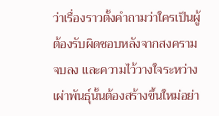ว่าเรื่องราวตั้งคำถามว่าใครเป็นผู้ต้องรับผิดชอบหลังจากสงครามจบลง และความไว้วางใจระหว่างเผ่าพันธุ์นั้นต้องสร้างขึ้นใหม่อย่า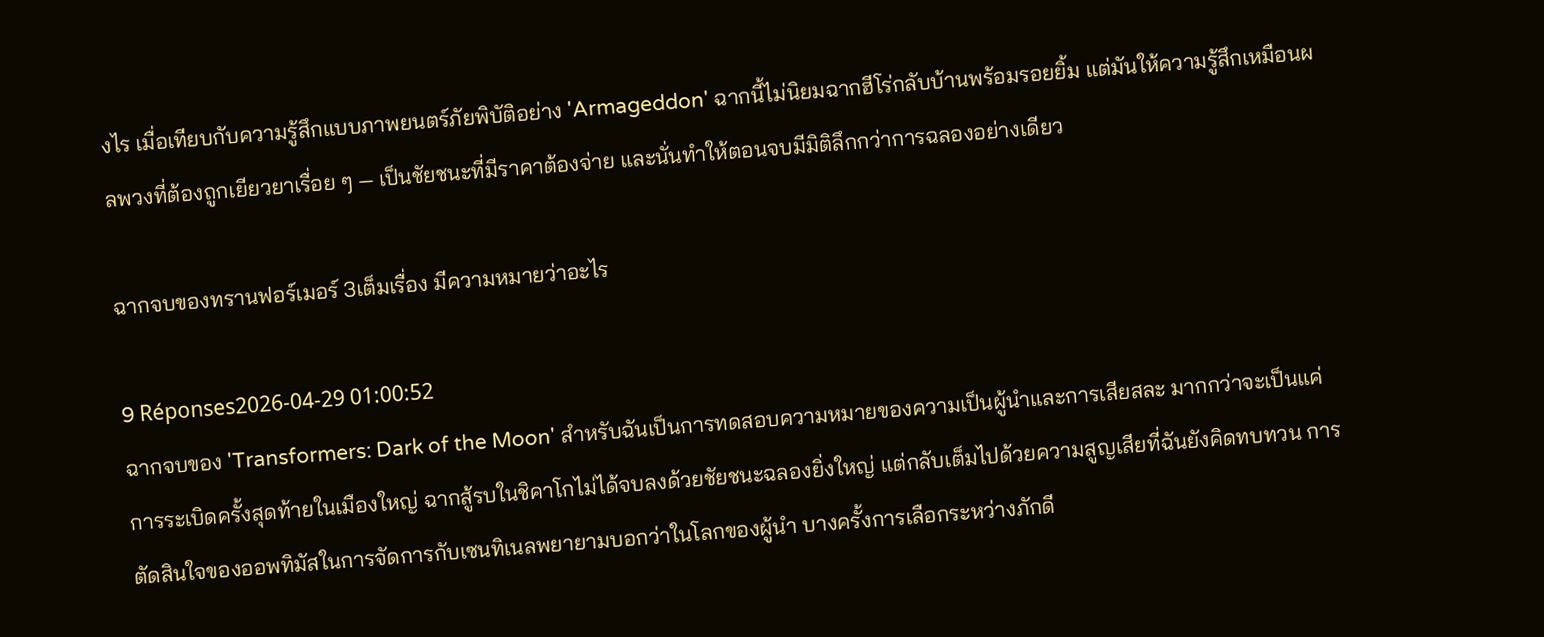งไร เมื่อเทียบกับความรู้สึกแบบภาพยนตร์ภัยพิบัติอย่าง 'Armageddon' ฉากนี้ไม่นิยมฉากฮีโร่กลับบ้านพร้อมรอยยิ้ม แต่มันให้ความรู้สึกเหมือนผลพวงที่ต้องถูกเยียวยาเรื่อย ๆ — เป็นชัยชนะที่มีราคาต้องจ่าย และนั่นทำให้ตอนจบมีมิติลึกกว่าการฉลองอย่างเดียว

ฉากจบของทรานฟอร์เมอร์ 3เต็มเรื่อง มีความหมายว่าอะไร

9 Réponses2026-04-29 01:00:52
ฉากจบของ 'Transformers: Dark of the Moon' สำหรับฉันเป็นการทดสอบความหมายของความเป็นผู้นำและการเสียสละ มากกว่าจะเป็นแค่การระเบิดครั้งสุดท้ายในเมืองใหญ่ ฉากสู้รบในชิคาโกไม่ได้จบลงด้วยชัยชนะฉลองยิ่งใหญ่ แต่กลับเต็มไปด้วยความสูญเสียที่ฉันยังคิดทบทวน การตัดสินใจของออพทิมัสในการจัดการกับเซนทิเนลพยายามบอกว่าในโลกของผู้นำ บางครั้งการเลือกระหว่างภักดี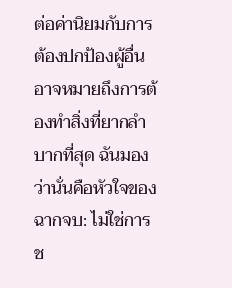ต่อค่านิยมกับการต้องปกป้องผู้อื่นอาจหมายถึงการต้องทำสิ่งที่ยากลำบากที่สุด ฉันมองว่านั่นคือหัวใจของฉากจบ: ไม่ใช่การช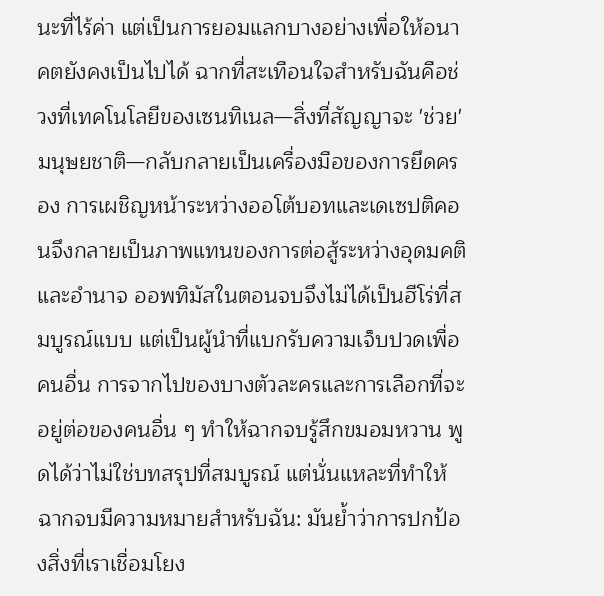นะที่ไร้ค่า แต่เป็นการยอมแลกบางอย่างเพื่อให้อนาคตยังคงเป็นไปได้ ฉากที่สะเทือนใจสำหรับฉันคือช่วงที่เทคโนโลยีของเซนทิเนล—สิ่งที่สัญญาจะ 'ช่วย' มนุษยชาติ—กลับกลายเป็นเครื่องมือของการยึดครอง การเผชิญหน้าระหว่างออโต้บอทและเดเซปติคอนจึงกลายเป็นภาพแทนของการต่อสู้ระหว่างอุดมคติและอำนาจ ออพทิมัสในตอนจบจึงไม่ได้เป็นฮีโร่ที่สมบูรณ์แบบ แต่เป็นผู้นำที่แบกรับความเจ็บปวดเพื่อคนอื่น การจากไปของบางตัวละครและการเลือกที่จะอยู่ต่อของคนอื่น ๆ ทำให้ฉากจบรู้สึกขมอมหวาน พูดได้ว่าไม่ใช่บทสรุปที่สมบูรณ์ แต่นั่นแหละที่ทำให้ฉากจบมีความหมายสำหรับฉัน: มันย้ำว่าการปกป้องสิ่งที่เราเชื่อมโยง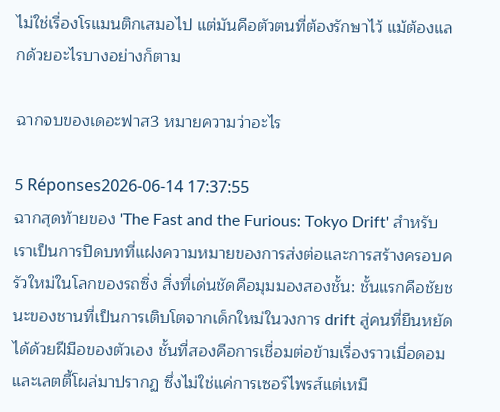ไม่ใช่เรื่องโรแมนติกเสมอไป แต่มันคือตัวตนที่ต้องรักษาไว้ แม้ต้องแลกด้วยอะไรบางอย่างก็ตาม

ฉากจบของเดอะฟาส3 หมายความว่าอะไร

5 Réponses2026-06-14 17:37:55
ฉากสุดท้ายของ 'The Fast and the Furious: Tokyo Drift' สำหรับเราเป็นการปิดบทที่แฝงความหมายของการส่งต่อและการสร้างครอบครัวใหม่ในโลกของรถซิ่ง สิ่งที่เด่นชัดคือมุมมองสองชั้น: ชั้นแรกคือชัยชนะของชานที่เป็นการเติบโตจากเด็กใหม่ในวงการ drift สู่คนที่ยืนหยัดได้ด้วยฝีมือของตัวเอง ชั้นที่สองคือการเชื่อมต่อข้ามเรื่องราวเมื่อดอมและเลตตี้โผล่มาปรากฏ ซึ่งไม่ใช่แค่การเซอร์ไพรส์แต่เหมื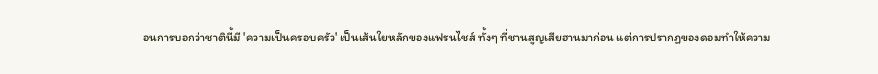อนการบอกว่าชาตินี้มี 'ความเป็นครอบครัว' เป็นเส้นใยหลักของแฟรนไชส์ ทั้งๆ ที่ชานสูญเสียฮานมาก่อน แต่การปรากฏของดอมทำให้ความ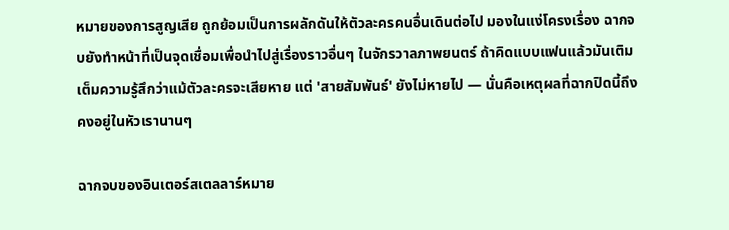หมายของการสูญเสีย ถูกย้อมเป็นการผลักดันให้ตัวละครคนอื่นเดินต่อไป มองในแง่โครงเรื่อง ฉากจบยังทำหน้าที่เป็นจุดเชื่อมเพื่อนำไปสู่เรื่องราวอื่นๆ ในจักรวาลภาพยนตร์ ถ้าคิดแบบแฟนแล้วมันเติมเต็มความรู้สึกว่าแม้ตัวละครจะเสียหาย แต่ 'สายสัมพันธ์' ยังไม่หายไป — นั่นคือเหตุผลที่ฉากปิดนี้ถึงคงอยู่ในหัวเรานานๆ

ฉากจบของอินเตอร์สเตลลาร์หมาย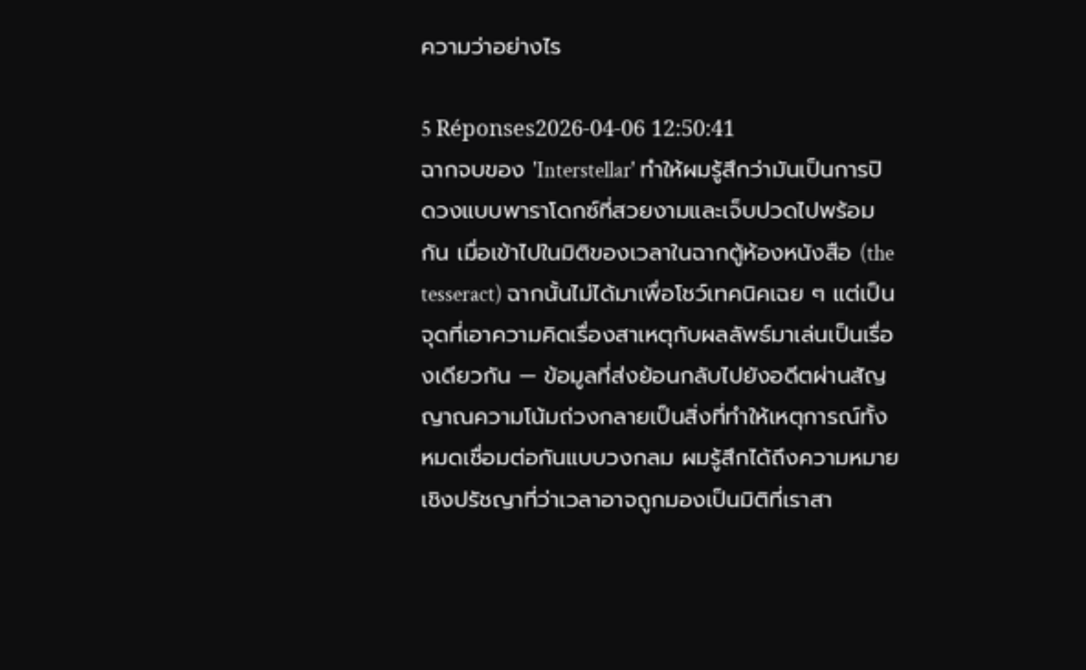ความว่าอย่างไร

5 Réponses2026-04-06 12:50:41
ฉากจบของ 'Interstellar' ทำให้ผมรู้สึกว่ามันเป็นการปิดวงแบบพาราโดกซ์ที่สวยงามและเจ็บปวดไปพร้อมกัน เมื่อเข้าไปในมิติของเวลาในฉากตู้ห้องหนังสือ (the tesseract) ฉากนั้นไม่ได้มาเพื่อโชว์เทคนิคเฉย ๆ แต่เป็นจุดที่เอาความคิดเรื่องสาเหตุกับผลลัพธ์มาเล่นเป็นเรื่องเดียวกัน — ข้อมูลที่ส่งย้อนกลับไปยังอดีตผ่านสัญญาณความโน้มถ่วงกลายเป็นสิ่งที่ทำให้เหตุการณ์ทั้งหมดเชื่อมต่อกันแบบวงกลม ผมรู้สึกได้ถึงความหมายเชิงปรัชญาที่ว่าเวลาอาจถูกมองเป็นมิติที่เราสา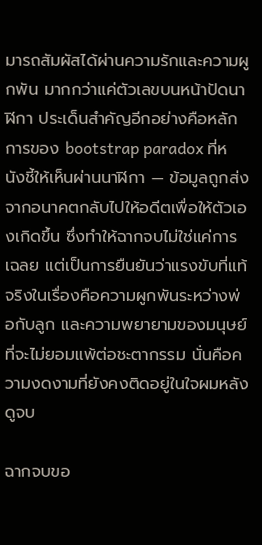มารถสัมผัสได้ผ่านความรักและความผูกพัน มากกว่าแค่ตัวเลขบนหน้าปัดนาฬิกา ประเด็นสำคัญอีกอย่างคือหลักการของ bootstrap paradox ที่หนังชี้ให้เห็นผ่านนาฬิกา — ข้อมูลถูกส่งจากอนาคตกลับไปให้อดีตเพื่อให้ตัวเองเกิดขึ้น ซึ่งทำให้ฉากจบไม่ใช่แค่การเฉลย แต่เป็นการยืนยันว่าแรงขับที่แท้จริงในเรื่องคือความผูกพันระหว่างพ่อกับลูก และความพยายามของมนุษย์ที่จะไม่ยอมแพ้ต่อชะตากรรม นั่นคือความงดงามที่ยังคงติดอยู่ในใจผมหลังดูจบ

ฉากจบขอ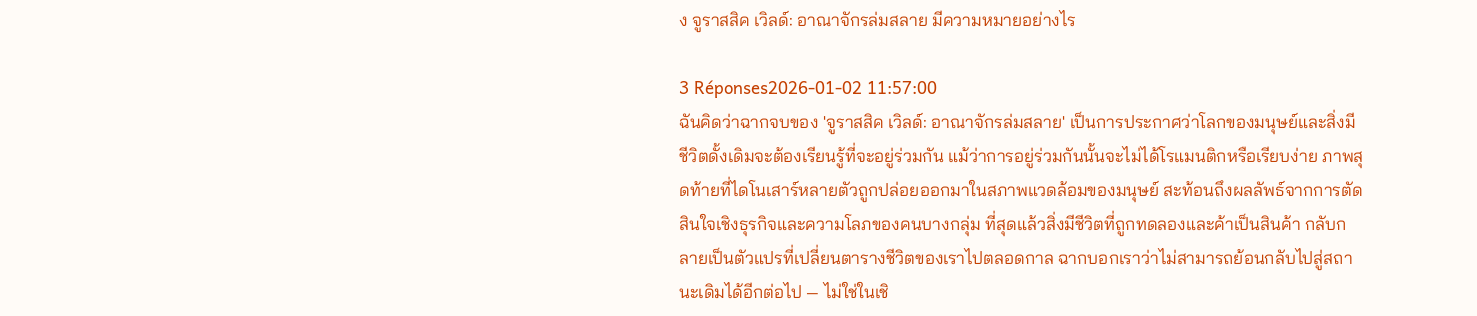ง จูราสสิค เวิลด์: อาณาจักรล่มสลาย มีความหมายอย่างไร

3 Réponses2026-01-02 11:57:00
ฉันคิดว่าฉากจบของ 'จูราสสิค เวิลด์: อาณาจักรล่มสลาย' เป็นการประกาศว่าโลกของมนุษย์และสิ่งมีชีวิตดั้งเดิมจะต้องเรียนรู้ที่จะอยู่ร่วมกัน แม้ว่าการอยู่ร่วมกันนั้นจะไม่ได้โรแมนติกหรือเรียบง่าย ภาพสุดท้ายที่ไดโนเสาร์หลายตัวถูกปล่อยออกมาในสภาพแวดล้อมของมนุษย์ สะท้อนถึงผลลัพธ์จากการตัดสินใจเชิงธุรกิจและความโลภของคนบางกลุ่ม ที่สุดแล้วสิ่งมีชีวิตที่ถูกทดลองและค้าเป็นสินค้า กลับกลายเป็นตัวแปรที่เปลี่ยนตารางชีวิตของเราไปตลอดกาล ฉากบอกเราว่าไม่สามารถย้อนกลับไปสู่สถานะเดิมได้อีกต่อไป — ไม่ใช่ในเชิ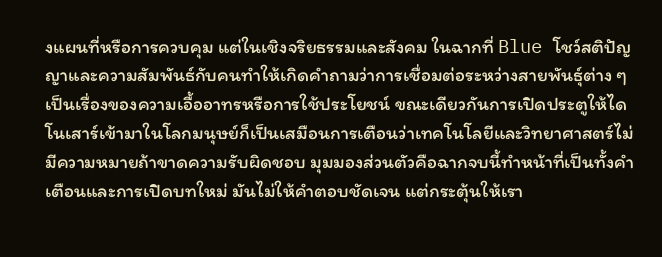งแผนที่หรือการควบคุม แต่ในเชิงจริยธรรมและสังคม ในฉากที่ Blue โชว์สติปัญญาและความสัมพันธ์กับคนทำให้เกิดคำถามว่าการเชื่อมต่อระหว่างสายพันธุ์ต่าง ๆ เป็นเรื่องของความเอื้ออาทรหรือการใช้ประโยชน์ ขณะเดียวกันการเปิดประตูให้ไดโนเสาร์เข้ามาในโลกมนุษย์ก็เป็นเสมือนการเตือนว่าเทคโนโลยีและวิทยาศาสตร์ไม่มีความหมายถ้าขาดความรับผิดชอบ มุมมองส่วนตัวคือฉากจบนี้ทำหน้าที่เป็นทั้งคำเตือนและการเปิดบทใหม่ มันไม่ให้คำตอบชัดเจน แต่กระตุ้นให้เรา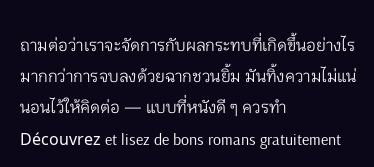ถามต่อว่าเราจะจัดการกับผลกระทบที่เกิดขึ้นอย่างไร มากกว่าการจบลงด้วยฉากชวนยิ้ม มันทิ้งความไม่แน่นอนไว้ให้คิดต่อ — แบบที่หนังดี ๆ ควรทำ
Découvrez et lisez de bons romans gratuitement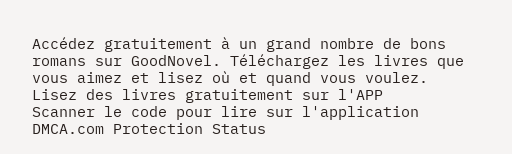Accédez gratuitement à un grand nombre de bons romans sur GoodNovel. Téléchargez les livres que vous aimez et lisez où et quand vous voulez.
Lisez des livres gratuitement sur l'APP
Scanner le code pour lire sur l'application
DMCA.com Protection Status